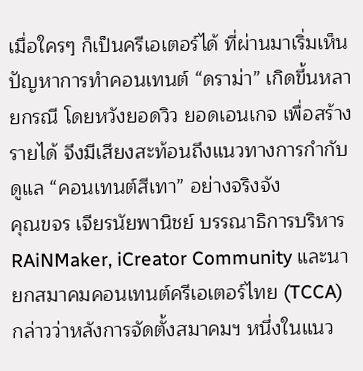เมื่อใครๆ ก็เป็นครีเอเตอร์ได้ ที่ผ่านมาเริ่มเห็นปัญหาการทำคอนเทนต์ “ดราม่า” เกิดขึ้นหลายกรณี โดยหวังยอดวิว ยอดเอนเกจ เพื่อสร้างรายได้ จึงมีเสียงสะท้อนถึงแนวทางการกำกับดูแล “คอนเทนต์สีเทา” อย่างจริงจัง
คุณขจร เจียรนัยพานิชย์ บรรณาธิการบริหาร RAiNMaker, iCreator Community และนายกสมาคมคอนเทนต์ครีเอเตอร์ไทย (TCCA) กล่าวว่าหลังการจัดตั้งสมาคมฯ หนึ่งในแนว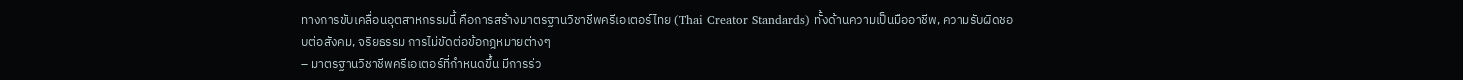ทางการขับเคลื่อนอุตสาหกรรมนี้ คือการสร้างมาตรฐานวิชาชีพครีเอเตอร์ไทย (Thai Creator Standards) ทั้งด้านความเป็นมืออาชีพ, ความรับผิดชอบต่อสังคม, จริยธรรม การไม่ขัดต่อข้อกฎหมายต่างๆ
– มาตรฐานวิชาชีพครีเอเตอร์ที่กำหนดขึ้น มีการร่ว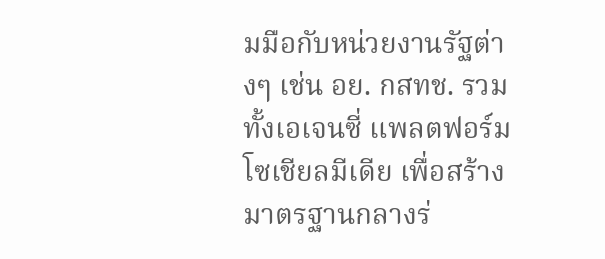มมือกับหน่วยงานรัฐต่างๆ เช่น อย. กสทช. รวมทั้งเอเจนซี่ แพลตฟอร์มโซเชียลมีเดีย เพื่อสร้างมาตรฐานกลางร่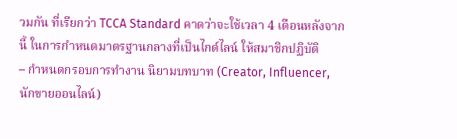วมกัน ที่เรียกว่า TCCA Standard คาดว่าจะใช้เวลา 4 เดือนหลังจากนี้ ในการกำหนดมาตรฐานกลางที่เป็นไกด์ไลน์ ให้สมาชิกปฏิบัติ
– กำหนดกรอบการทำงาน นิยามบทบาท (Creator, Influencer, นักขายออนไลน์)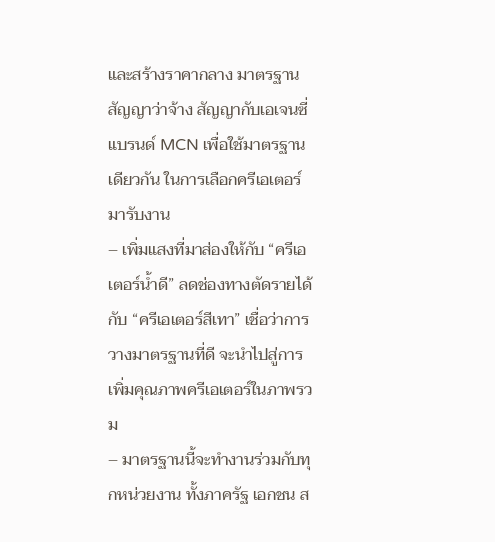และสร้างราคากลาง มาตรฐานสัญญาว่าจ้าง สัญญากับเอเจนซี่ แบรนด์ MCN เพื่อใช้มาตรฐานเดียวกัน ในการเลือกครีเอเตอร์มารับงาน
– เพิ่มแสงที่มาส่องให้กับ “ครีเอเตอร์น้ำดี” ลดช่องทางตัดรายได้กับ “ครีเอเตอร์สีเทา” เชื่อว่าการวางมาตรฐานที่ดี จะนำไปสู่การเพิ่มคุณภาพครีเอเตอร์ในภาพรวม
– มาตรฐานนี้จะทำงานร่วมกับทุกหน่วยงาน ทั้งภาครัฐ เอกชน ส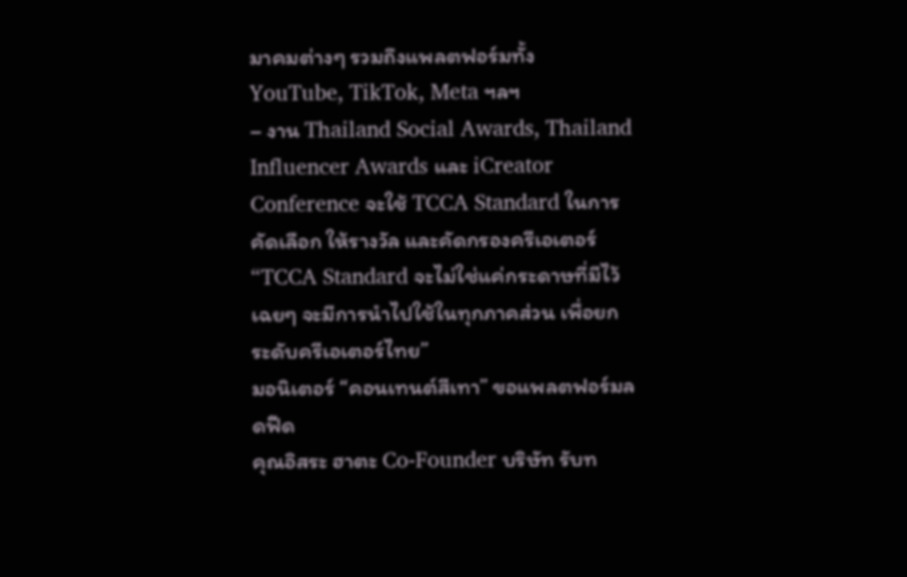มาคมต่างๆ รวมถึงแพลตฟอร์มทั้ง YouTube, TikTok, Meta ฯลฯ
– งาน Thailand Social Awards, Thailand Influencer Awards และ iCreator Conference จะใช้ TCCA Standard ในการคัดเลือก ให้รางวัล และคัดกรองครีเอเตอร์
“TCCA Standard จะไม่ใช่แค่กระดาษที่มีไว้เฉยๆ จะมีการนำไปใช้ในทุกภาคส่วน เพื่อยกระดับครีเอเตอร์ไทย”
มอนิเตอร์ “คอนเทนต์สีเทา” ขอแพลตฟอร์มลดฟีด
คุณอิสระ ฮาตะ Co-Founder บริษัท รับท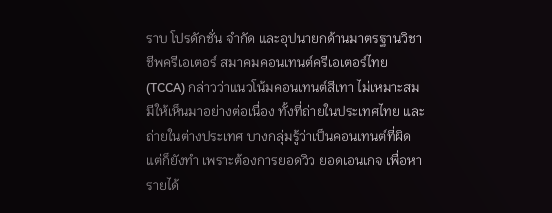ราบ โปรดักชั่น จำกัด และอุปนายกด้านมาตรฐานวิชาชีพครีเอเตอร์ สมาคมคอนเทนต์ครีเอเตอร์ไทย (TCCA) กล่าวว่าแนวโน้มคอนเทนต์สีเทา ไม่เหมาะสมมีให้เห็นมาอย่างต่อเนื่อง ทั้งที่ถ่ายในประเทศไทย และถ่ายในต่างประเทศ บางกลุ่มรู้ว่าเป็นคอนเทนต์ที่ผิด แต่ก็ยังทำ เพราะต้องการยอดวิว ยอดเอนเกจ เพื่อหารายได้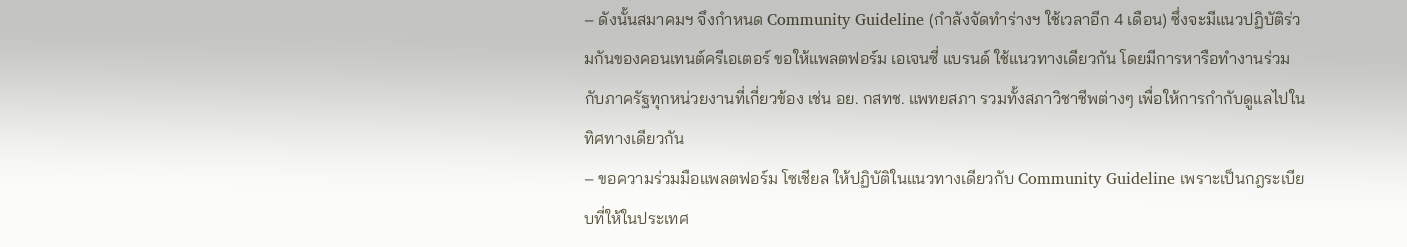– ดังนั้นสมาคมฯ จึงกำหนด Community Guideline (กำลังจัดทำร่างฯ ใช้เวลาอีก 4 เดือน) ซึ่งจะมีแนวปฏิบัติร่วมกันของคอนเทนต์ครีเอเตอร์ ขอให้แพลตฟอร์ม เอเจนซี่ แบรนด์ ใช้แนวทางเดียวกัน โดยมีการหารือทำงานร่วมกับภาครัฐทุกหน่วยงานที่เกี่ยวข้อง เช่น อย. กสทช. แพทยสภา รวมทั้งสภาวิชาชีพต่างๆ เพื่อให้การกำกับดูแลไปในทิศทางเดียวกัน
– ขอความร่วมมือแพลตฟอร์ม โซเชียล ให้ปฏิบัติในแนวทางเดียวกับ Community Guideline เพราะเป็นกฎระเบียบที่ให้ในประเทศ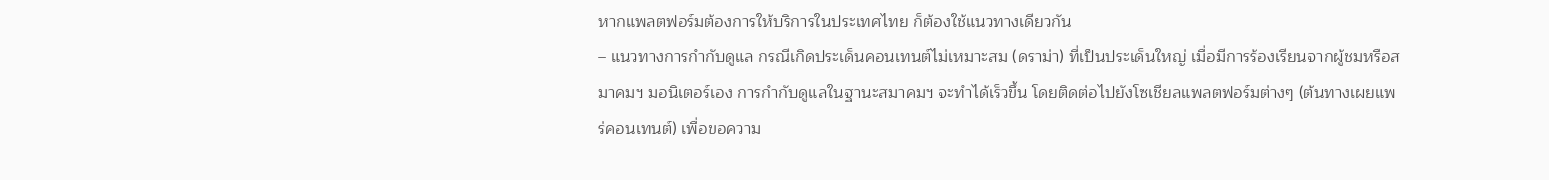หากแพลตฟอร์มต้องการให้บริการในประเทศไทย ก็ต้องใช้แนวทางเดียวกัน
– แนวทางการกำกับดูแล กรณีเกิดประเด็นคอนเทนต์ไม่เหมาะสม (ดราม่า) ที่เป็นประเด็นใหญ่ เมื่อมีการร้องเรียนจากผู้ชมหรือสมาคมฯ มอนิเตอร์เอง การกำกับดูแลในฐานะสมาคมฯ จะทำได้เร็วขึ้น โดยติดต่อไปยังโซเชียลแพลตฟอร์มต่างๆ (ต้นทางเผยแพร่คอนเทนต์) เพื่อขอความ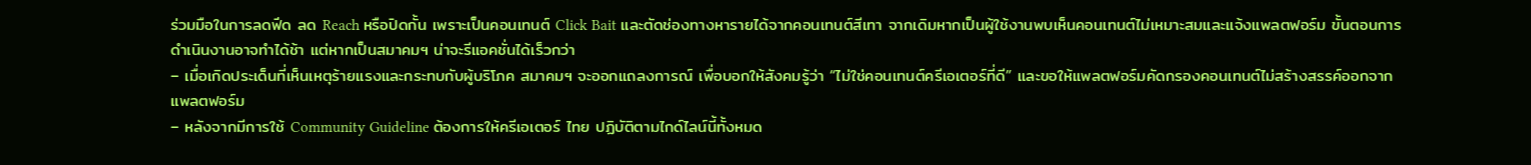ร่วมมือในการลดฟีด ลด Reach หรือปิดกั้น เพราะเป็นคอนเทนต์ Click Bait และตัดช่องทางหารายได้จากคอนเทนต์สีเทา จากเดิมหากเป็นผู้ใช้งานพบเห็นคอนเทนต์ไม่เหมาะสมและแจ้งแพลตฟอร์ม ขั้นตอนการดำเนินงานอาจทำได้ช้า แต่หากเป็นสมาคมฯ น่าจะรีแอคชั่นได้เร็วกว่า
– เมื่อเกิดประเด็นที่เห็นเหตุร้ายแรงและกระทบกับผู้บริโภค สมาคมฯ จะออกแถลงการณ์ เพื่อบอกให้สังคมรู้ว่า “ไม่ใช่คอนเทนต์ครีเอเตอร์ที่ดี” และขอให้แพลตฟอร์มคัดกรองคอนเทนต์ไม่สร้างสรรค์ออกจากแพลตฟอร์ม
– หลังจากมีการใช้ Community Guideline ต้องการให้ครีเอเตอร์ ไทย ปฏิบัติตามไกด์ไลน์นี้ทั้งหมด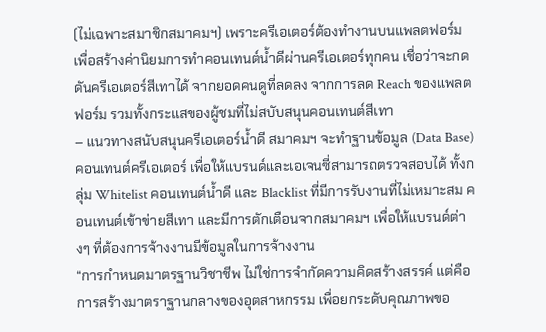(ไม่เฉพาะสมาชิกสมาคมฯ) เพราะครีเอเตอร์ต้องทำงานบนแพลตฟอร์ม เพื่อสร้างค่านิยมการทำคอนเทนต์น้ำดีผ่านครีเอเตอร์ทุกคน เชื่อว่าจะกดดันครีเอเตอร์สีเทาได้ จากยอดคนดูที่ลดลง จากการลด Reach ของแพลตฟอร์ม รวมทั้งกระแสของผู้ชมที่ไม่สบับสนุนคอนเทนต์สีเทา
– แนวทางสนับสนุนครีเอเตอร์น้ำดี สมาคมฯ จะทำฐานข้อมูล (Data Base) คอนเทนต์ครีเอเตอร์ เพื่อให้แบรนด์และเอเจนซี่สามารถตรวจสอบได้ ทั้งกลุ่ม Whitelist คอนเทนต์น้ำดี และ Blacklist ที่มีการรับงานที่ไม่เหมาะสม คอนเทนต์เข้าข่ายสีเทา และมีการตักเตือนจากสมาคมฯ เพื่อให้แบรนด์ต่างๆ ที่ต้องการจ้างงานมีข้อมูลในการจ้างงาน
“การกำหนดมาตรฐานวิชาชีพ ไม่ใช่การจำกัดความคิดสร้างสรรค์ แต่คือการสร้างมาตราฐานกลางของอุตสาหกรรม เพื่อยกระดับคุณภาพขอ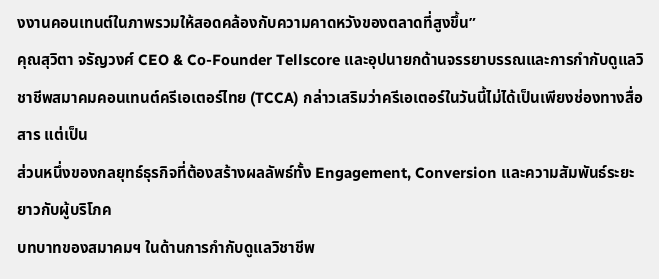งงานคอนเทนต์ในภาพรวมให้สอดคล้องกับความคาดหวังของตลาดที่สูงขึ้น”
คุณสุวิตา จรัญวงศ์ CEO & Co-Founder Tellscore และอุปนายกด้านจรรยาบรรณและการกำกับดูแลวิชาชีพสมาคมคอนเทนต์ครีเอเตอร์ไทย (TCCA) กล่าวเสริมว่าครีเอเตอร์ในวันนี้ไม่ได้เป็นเพียงช่องทางสื่อสาร แต่เป็น
ส่วนหนึ่งของกลยุทธ์ธุรกิจที่ต้องสร้างผลลัพธ์ทั้ง Engagement, Conversion และความสัมพันธ์ระยะยาวกับผู้บริโภค
บทบาทของสมาคมฯ ในด้านการกำกับดูแลวิชาชีพ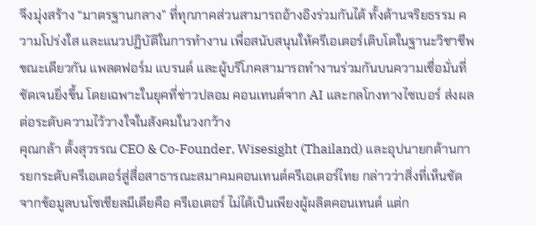จึงมุ่งสร้าง “มาตรฐานกลาง” ที่ทุกภาคส่วนสามารถอ้างอิงร่วมกันได้ ทั้งด้านจริยธรรม ความโปร่งใส และแนวปฏิบัติในการทำงาน เพื่อสนับสนุนให้ครีเอเตอร์เติบโตในฐานะวิชาชีพ
ขณะเดียวกัน แพลตฟอร์ม แบรนด์ และผู้บริโภคสามารถทำงานร่วมกันบนความเชื่อมั่นที่ชัดเจนยิ่งขึ้น โดยเฉพาะในยุคที่ข่าวปลอม คอนเทนต์จาก AI และกลโกงทางไซเบอร์ ส่งผลต่อระดับความไว้วางใจในสังคมในวงกว้าง
คุณกล้า ตั้งสุวรรณ CEO & Co-Founder, Wisesight (Thailand) และอุปนายกด้านการยกระดับครีเอเตอร์สู่สื่อสาธารณะสมาคมคอนเทนต์ครีเอเตอร์ไทย กล่าวว่าสิ่งที่เห็นชัดจากข้อมูลบนโซเชียลมีเดียคือ ครีเอเตอร์ ไม่ได้เป็นเพียงผู้ผลิตคอนเทนต์ แต่ก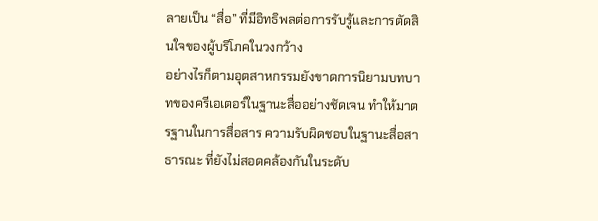ลายเป็น “สื่อ” ที่มีอิทธิพลต่อการรับรู้และการตัดสินใจของผู้บริโภคในวงกว้าง
อย่างไรก็ตามอุตสาหกรรมยังขาดการนิยามบทบาทของครีเอเตอร์ในฐานะสื่ออย่างชัดเจน ทำให้มาตรฐานในการสื่อสาร ความรับผิดชอบในฐานะสื่อสาธารณะ ที่ยังไม่สอดคล้องกันในระดับ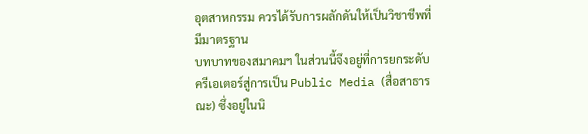อุตสาหกรรม ควรได้รับการผลักดันให้เป็นวิชาชีพที่มีมาตรฐาน
บทบาทของสมาคมฯ ในส่วนนี้จึงอยู่ที่การยกระดับครีเอเตอร์สู่การเป็น Public Media (สื่อสาธารณะ) ซึ่งอยู่ในนิ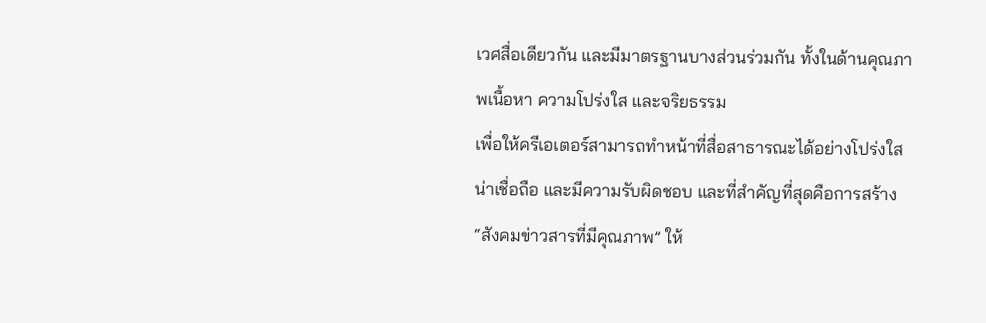เวศสื่อเดียวกัน และมีมาตรฐานบางส่วนร่วมกัน ทั้งในด้านคุณภาพเนื้อหา ความโปร่งใส และจริยธรรม
เพื่อให้ครีเอเตอร์สามารถทำหน้าที่สื่อสาธารณะได้อย่างโปร่งใส น่าเชื่อถือ และมีความรับผิดชอบ และที่สำคัญที่สุดคือการสร้าง “สังคมข่าวสารที่มีคุณภาพ” ให้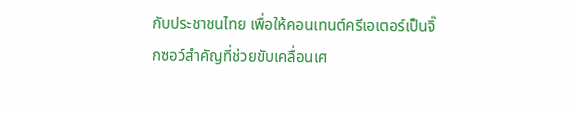กับประชาชนไทย เพื่อให้คอนเทนต์ครีเอเตอร์เป็นจิ๊กซอว์สำคัญที่ช่วยขับเคลื่อนเศ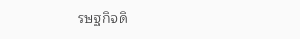รษฐกิจดิ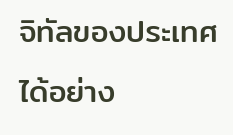จิทัลของประเทศได้อย่าง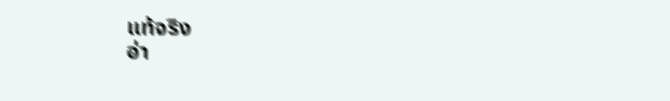แท้จริง
อ่า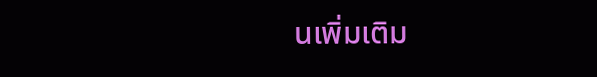นเพิ่มเติม